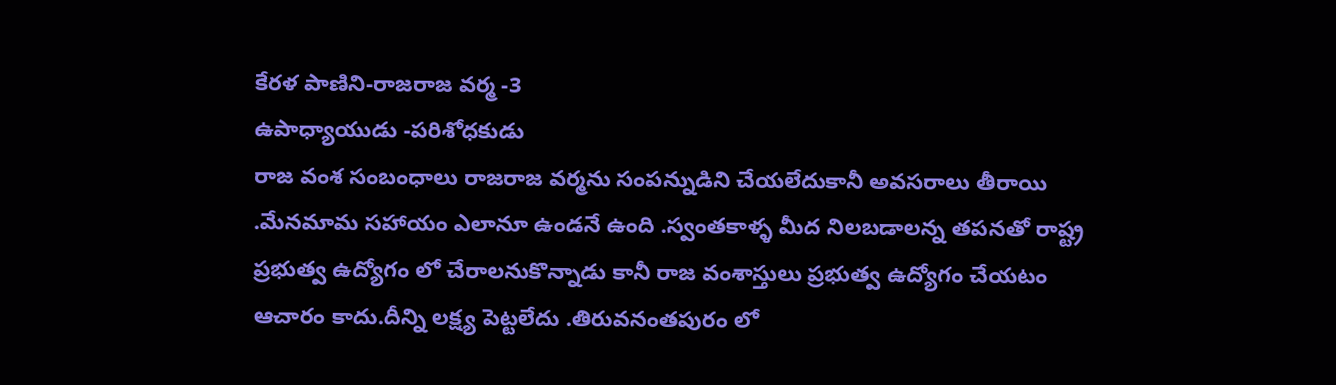కేరళ పాణిని-రాజరాజ వర్మ -3
ఉపాధ్యాయుడు -పరిశోధకుడు
రాజ వంశ సంబంధాలు రాజరాజ వర్మను సంపన్నుడిని చేయలేదుకానీ అవసరాలు తీరాయి .మేనమామ సహాయం ఎలానూ ఉండనే ఉంది .స్వంతకాళ్ళ మీద నిలబడాలన్న తపనతో రాష్ట్ర ప్రభుత్వ ఉద్యోగం లో చేరాలనుకొన్నాడు కానీ రాజ వంశాస్తులు ప్రభుత్వ ఉద్యోగం చేయటం ఆచారం కాదు.దీన్ని లక్ష్య పెట్టలేదు .తిరువనంతపురం లో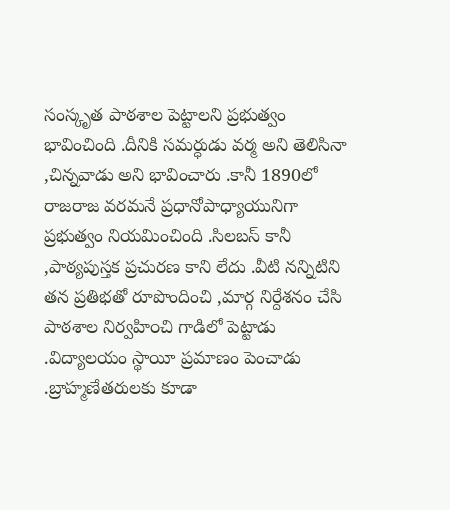సంస్కృత పాఠశాల పెట్టాలని ప్రభుత్వం భావించింది .దీనికి సమర్ధుడు వర్మ అని తెలిసినా ,చిన్నవాడు అని భావించారు .కానీ 1890లో రాజరాజ వరమనే ప్రధానోపాధ్యాయునిగా ప్రభుత్వం నియమించింది .సిలబస్ కానీ ,పాఠ్యపుస్తక ప్రచురణ కాని లేదు .వీటి నన్నిటిని తన ప్రతిభతో రూపొందించి ,మార్గ నిర్దేశనం చేసి పాఠశాల నిర్వహి౦చి గాడిలో పెట్టాడు .విద్యాలయం స్థాయీ ప్రమాణం పెంచాడు .బ్రాహ్మణేతరులకు కూడా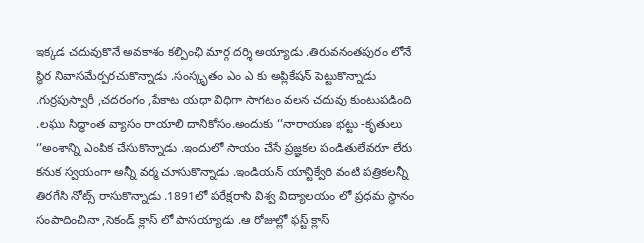ఇక్కడ చదువుకొనే అవకాశం కల్పింఛి మార్గ దర్శి అయ్యాడు .తిరువనంతపురం లోనే స్థిర నివాసమేర్పరచుకొన్నాడు .సంస్కృతం ఎం ఎ కు అప్లికేషన్ పెట్టుకొన్నాడు .గుర్రపుస్వారీ ,చదరంగం ,పేకాట యధా విధిగా సాగటం వలన చదువు కుంటుపడింది .లఘు సిద్ధాంత వ్యాసం రాయాలి దానికోసం.అందుకు ‘’నారాయణ భట్టు -కృతులు ‘’అంశాన్ని ఎంపిక చేసుకొన్నాడు .ఇందులో సాయం చేసే ప్రజ్ఞకల పండితులేవరూ లేరు కనుక స్వయంగా అన్నీ వర్మ చూసుకొన్నాడు .ఇండియన్ యాన్టిక్వేరి వంటి పత్రికలన్నీ తిరగేసి నోట్స్ రాసుకొన్నాడు .1891లో పరేక్షరాసి విశ్వ విద్యాలయం లో ప్రధమ స్థానం సంపాదించినా ,సెకండ్ క్లాస్ లో పాసయ్యాడు .ఆ రోజుల్లో ఫస్ట్ క్లాస్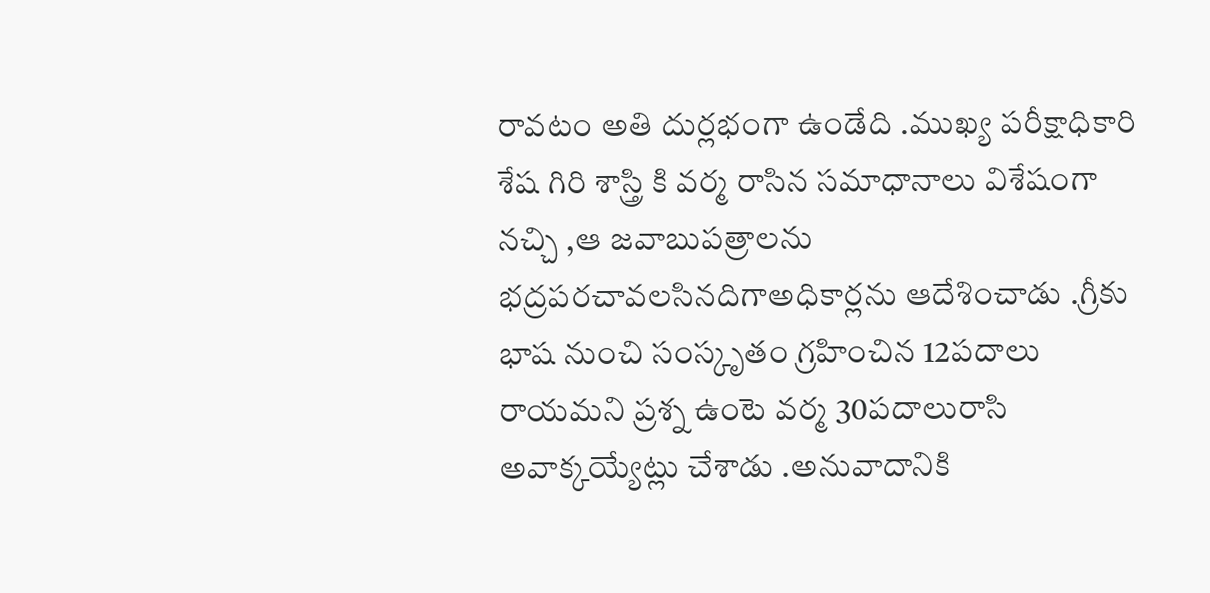రావటం అతి దుర్లభంగా ఉండేది .ముఖ్య పరీక్షాధికారి శేష గిరి శాస్త్రి కి వర్మ రాసిన సమాధానాలు విశేషంగా నచ్చి ,ఆ జవాబుపత్రాలను భద్రపరచావలసినదిగాఅధికార్లను ఆదేశించాడు .గ్రీకు భాష నుంచి సంస్కృతం గ్రహించిన 12పదాలు రాయమని ప్రశ్న ఉంటె వర్మ 30పదాలురాసి అవాక్కయ్యేట్లు చేశాడు .అనువాదానికి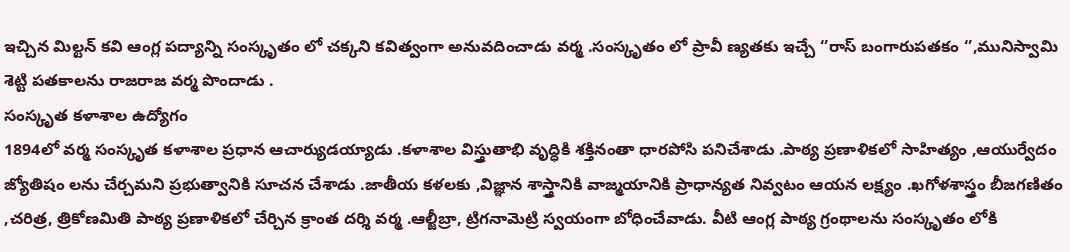ఇచ్చిన మిల్టన్ కవి ఆంగ్ల పద్యాన్ని సంస్కృతం లో చక్కని కవిత్వంగా అనువదించాడు వర్మ .సంస్కృతం లో ప్రావీ ణ్యతకు ఇచ్చే ‘’రాస్ బంగారుపతకం ‘’,మునిస్వామి శెట్టి పతకాలను రాజరాజ వర్మ పొందాడు .
సంస్కృత కళాశాల ఉద్యోగం
1894లో వర్మ సంస్కృత కళాశాల ప్రధాన ఆచార్యుడయ్యాడు .కళాశాల విస్త్రుతాభి వృద్ధికి శక్తినంతా ధారపోసి పనిచేశాడు .పాఠ్య ప్రణాళికలో సాహిత్యం ,ఆయుర్వేదం జ్యోతిషం లను చేర్చమని ప్రభుత్వానికి సూచన చేశాడు .జాతీయ కళలకు ,విజ్ఞాన శాస్త్రానికి వాజ్మయానికి ప్రాధాన్యత నివ్వటం ఆయన లక్ష్యం .ఖగోళశాస్త్రం బీజగణితం ,చరిత్ర, త్రికోణమితి పాఠ్య ప్రణాళికలో చేర్చిన క్రాంత దర్శి వర్మ .ఆల్జీబ్రా, ట్రిగనామెట్రి స్వయంగా బోధించేవాడు. వీటి ఆంగ్ల పాఠ్య గ్రంథాలను సంస్కృతం లోకి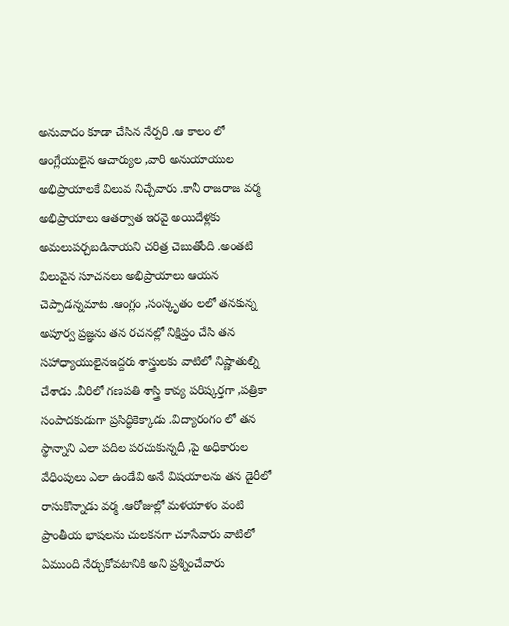అనువాదం కూడా చేసిన నేర్పరి .ఆ కాలం లో ఆంగ్లేయులైన ఆచార్యుల ,వారి అనుయాయుల అభిప్రాయాలకే విలువ నిచ్చేవారు .కానీ రాజరాజ వర్మ అభిప్రాయాలు ఆతర్వాత ఇరవై అయిదేళ్లకు అమలుపర్చబడినాయని చరిత్ర చెబుతోంది .అంతటి విలువైన సూచనలు అభిప్రాయాలు ఆయన చెప్పాడన్నమాట .ఆంగ్లం ,సంస్కృతం లలో తనకున్న అపూర్వ ప్రజ్ఞను తన రచనల్లో నిక్షిప్తం చేసి తన సహాధ్యాయులైనఇద్దరు శాస్త్రులకు వాటిలో నిష్ణాతుల్ని చేశాడు .వీరిలో గణపతి శాస్త్రి కావ్య పరిష్కర్తగా ,పత్రికా సంపాదకుడుగా ప్రసిద్ధికెక్కాడు .విద్యారంగం లో తన స్థాన్నాని ఎలా పదిల పరచుకున్నదీ ,పై అధికారుల వేధింపులు ఎలా ఉండేవి అనే విషయాలను తన డైరీలో రాసుకొన్నాడు వర్మ .ఆరోజుల్లో మళయాళం వంటి ప్రాంతీయ భాషలను చులకనగా చూసేవారు వాటిలో ఏముంది నేర్చుకోవటానికి అని ప్రశ్నించేవారు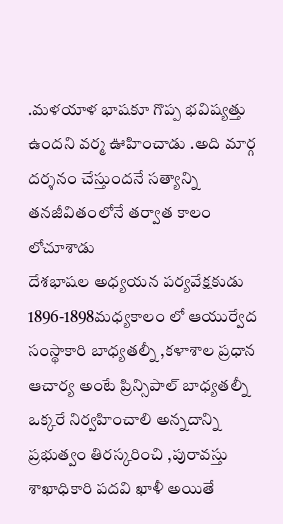.మళయాళ భాషకూ గొప్ప భవిష్యత్తు ఉందని వర్మ ఊహించాడు .అది మార్గ దర్శనం చేస్తుందనే సత్యాన్ని తనజీవితంలోనే తర్వాత కాలం లోచూశాడు
దేశభాషల అధ్యయన పర్యవేక్షకుడు
1896-1898మధ్యకాలం లో ఆయుర్వేద సంస్థాకారి బాధ్యతల్నీ ,కళాశాల ప్రధాన ఆచార్య అంటే ప్రిన్సిపాల్ బాధ్యతల్నీ ఒక్కరే నిర్వహించాలి అన్నదాన్ని ప్రభుత్వం తిరస్కరించి ,పురావస్తు శాఖాధికారి పదవి ఖాళీ అయితే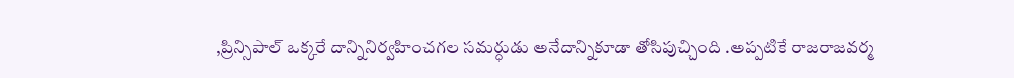,ప్రిన్సిపాల్ ఒక్కరే దాన్నినిర్వహించగల సమర్ధుడు అనేదాన్నికూడా తోసిపుచ్చింది .అప్పటికే రాజరాజవర్మ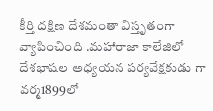కీర్తి దక్షిణ దేశమంతా విస్తృతంగా వ్యాపించింది .మహారాజా కాలేజిలో దేశభాషల అధ్యయన పర్యవేక్షకుడు గా వర్మ1899లో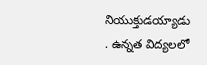నియుక్తుడయ్యాడు . ఉన్నత విద్యలలో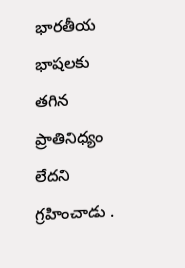భారతీయ భాషలకు తగిన ప్రాతినిధ్యం లేదని గ్రహించాడు .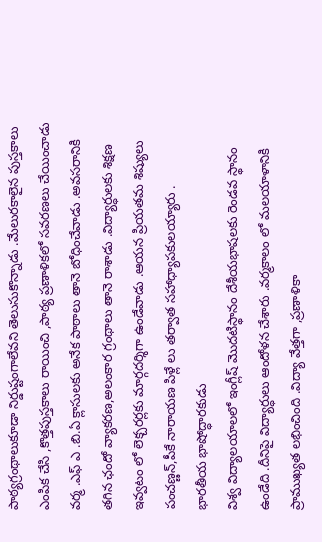పాఠ్యగ్రంథాలుకూడా నిర్డుష్టంగాలేవని తెలుసుకొన్నాడు .మేలురకాలైన పుస్తకాలు ఎంపిక చేసి ,కొత్తపుస్తకాలు రాయించి ,పాఠ్య ప్రణాళికలో సవరణలు చేయించాడు వర్మ .ఎఫ్ ఎ .బి.ఏ క్లాసులకు అనేక పాఠాలు తానె బోధించేవాడు .అవసరానికి తగిన ఛందో వ్యాకరణ,అలంకార గ్రంథాలు తానె రాశాడు .విద్యార్ధులకు శిక్షణ ఇవ్వటం లో లెక్చరర్లకు మార్గదర్శిగా ఉండేవాడు .ఆయన ప్రియతమ శిష్యులు పంచణ్ణన్,పీకే నారాయణ పిళ్లే లు తర్వాత సహాధ్యాపకులయ్యారు .
భారతీయ భాషోద్ధారకుడు
విశ్వ విద్యాలయాలలో ఇంగ్లీష్ మొదటిస్థానం దేశీయభాషలకు రెండవ స్థానం ఉండేది .దీనిపై విద్యార్ధులు ఆందోళన చేశారు .వర్మకాలం లో మలయాళానికి ప్రాముఖ్యత లభించింది .విద్యా వేత్తగా ,ప్రణాళికా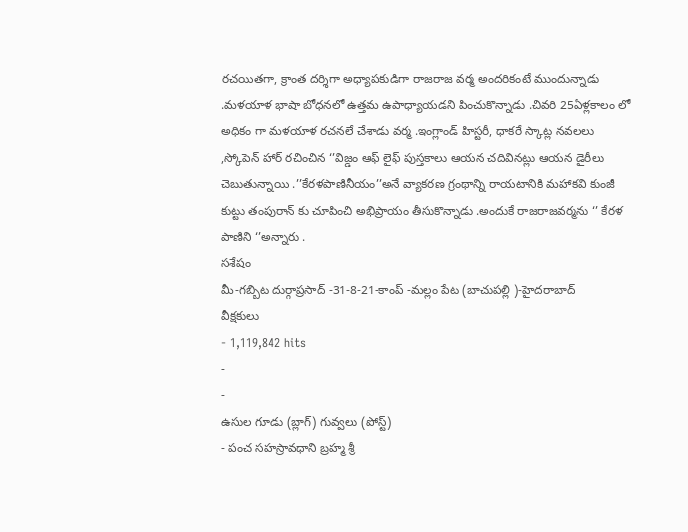రచయితగా, క్రాంత దర్శిగా అధ్యాపకుడిగా రాజరాజ వర్మ అందరికంటే ముందున్నాడు .మళయాళ భాషా బోధనలో ఉత్తమ ఉపాధ్యాయడని పించుకొన్నాడు .చివరి 25ఏళ్లకాలం లో అధికం గా మళయాళ రచనలే చేశాడు వర్మ .ఇంగ్లాండ్ హిస్టరీ, ధాకరే స్కాట్ల నవలలు ,స్కోపెన్ హార్ రచించిన ‘’విజ్డం ఆఫ్ లైఫ్ పుస్తకాలు ఆయన చదివినట్లు ఆయన డైరీలు చెబుతున్నాయి .’’కేరళపాణినీయం’’అనే వ్యాకరణ గ్రంథాన్ని రాయటానికి మహాకవి కుంజీ కుట్టు తంపురాన్ కు చూపించి అభిప్రాయం తీసుకొన్నాడు .అందుకే రాజరాజవర్మను ‘’ కేరళ పాణిని ‘’అన్నారు .
సశేషం
మీ-గబ్బిట దుర్గాప్రసాద్ -31-8-21-కాంప్ -మల్లం పేట (బాచుపల్లి )-హైదరాబాద్
వీక్షకులు
- 1,119,842 hits
-
-
ఉసుల గూడు (బ్లాగ్) గువ్వలు (పోస్ట్)
- పంచ సహస్రావధాని బ్రహ్మ శ్రీ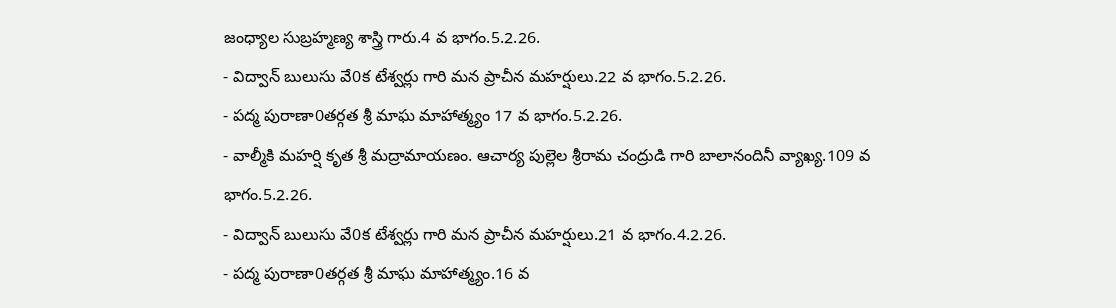జంధ్యాల సుబ్రహ్మణ్య శాస్త్రి గారు.4 వ భాగం.5.2.26.
- విద్వాన్ బులుసు వే0క టేశ్వర్లు గారి మన ప్రాచీన మహర్షులు.22 వ భాగం.5.2.26.
- పద్మ పురాణా0తర్గత శ్రీ మాఘ మాహాత్మ్యం 17 వ భాగం.5.2.26.
- వాల్మీకి మహర్షి కృత శ్రీ మద్రామాయణం. ఆచార్య పుల్లెల శ్రీరామ చంద్రుడి గారి బాలానందినీ వ్యాఖ్య.109 వ భాగం.5.2.26.
- విద్వాన్ బులుసు వే0క టేశ్వర్లు గారి మన ప్రాచీన మహర్షులు.21 వ భాగం.4.2.26.
- పద్మ పురాణా0తర్గత శ్రీ మాఘ మాహాత్మ్యం.16 వ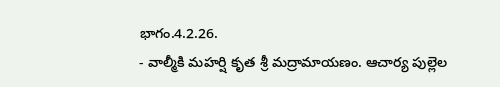భాగం.4.2.26.
- వాల్మీకి మహర్షి కృత శ్రీ మద్రామాయణం. ఆచార్య పుల్లెల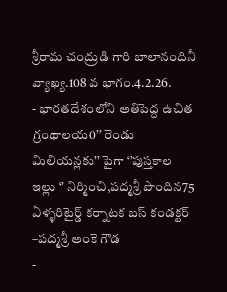శ్రీరామ చంద్రుడి గారి బాలానందినీ వ్యాఖ్య.108 వ భాగం.4.2.26.
- భారతదేశంలోని అతిపెద్ద ఉచిత గ్రంథాలయ0’’ రెండు మిలియన్లకు’’ పైగా ‘’పుస్తకాల ఇల్లు ‘’ నిర్మించి,పద్మశ్రీ పొందిన75 ఏళ్ళరిటైర్డ్ కర్నాటక బస్ కండక్టర్ –పద్మశ్రీ అంకె గౌడ
-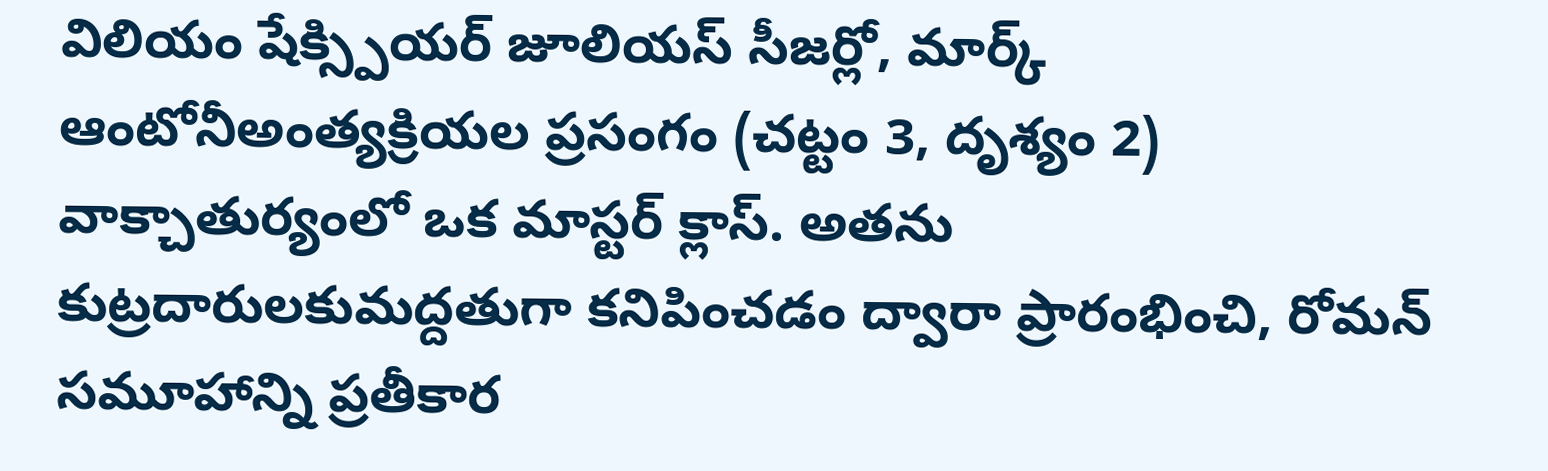విలియం షేక్స్పియర్ జూలియస్ సీజర్లో, మార్క్ ఆంటోనీఅంత్యక్రియల ప్రసంగం (చట్టం 3, దృశ్యం 2) వాక్చాతుర్యంలో ఒక మాస్టర్ క్లాస్. అతను కుట్రదారులకుమద్దతుగా కనిపించడం ద్వారా ప్రారంభించి, రోమన్ సమూహాన్ని ప్రతీకార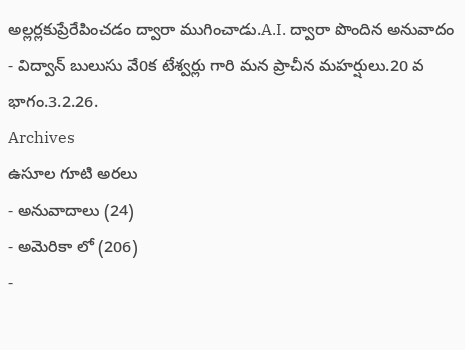అల్లర్లకుప్రేరేపించడం ద్వారా ముగించాడు.A.I. ద్వారా పొందిన అనువాదం
- విద్వాన్ బులుసు వే0క టేశ్వర్లు గారి మన ప్రాచీన మహర్షులు.20 వ భాగం.3.2.26.
Archives
ఉసూల గూటి అరలు
- అనువాదాలు (24)
- అమెరికా లో (206)
-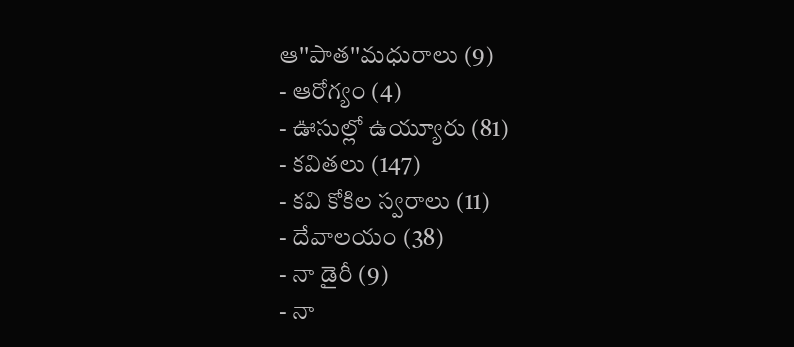ఆ''పాత''మధురాలు (9)
- ఆరోగ్యం (4)
- ఊసుల్లో ఉయ్యూరు (81)
- కవితలు (147)
- కవి కోకిల స్వరాలు (11)
- దేవాలయం (38)
- నా డైరీ (9)
- నా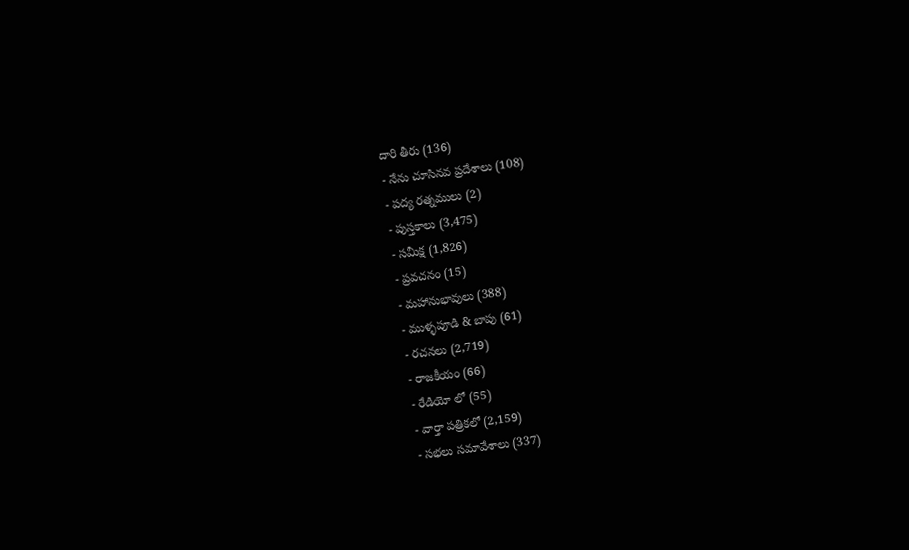దారి తీరు (136)
- నేను చూసినవ ప్రదేశాలు (108)
- పద్య రత్నములు (2)
- పుస్తకాలు (3,475)
- సమీక్ష (1,826)
- ప్రవచనం (15)
- మహానుభావులు (388)
- ముళ్ళపూడి & బాపు (61)
- రచనలు (2,719)
- రాజకీయం (66)
- రేడియో లో (55)
- వార్తా పత్రికలో (2,159)
- సభలు సమావేశాలు (337)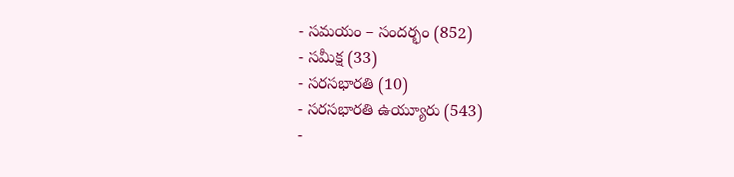- సమయం – సందర్భం (852)
- సమీక్ష (33)
- సరసభారతి (10)
- సరసభారతి ఉయ్యూరు (543)
-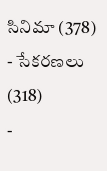సినిమా (378)
- సేకరణలు (318)
-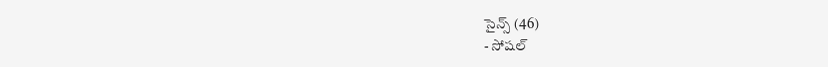సైన్స్ (46)
- సోషల్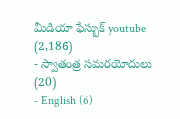మీడియా ఫేస్బుక్ youtube (2,186)
- స్వాతంత్ర సమరయోదులు (20)
- English (6)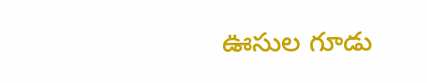ఊసుల గూడు